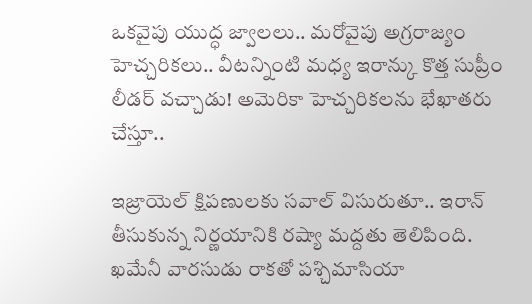ఒకవైపు యుద్ధ జ్వాలలు.. మరోవైపు అగ్రరాజ్యం హెచ్చరికలు.. వీటన్నింటి మధ్య ఇరాన్కు కొత్త సుప్రీం లీడర్ వచ్చాడు! అమెరికా హెచ్చరికలను భేఖాతరు చేస్తూ..

ఇజ్రాయెల్ క్షిపణులకు సవాల్ విసురుతూ.. ఇరాన్ తీసుకున్న నిర్ణయానికి రష్యా మద్దతు తెలిపింది. ఖమేనీ వారసుడు రాకతో పశ్చిమాసియా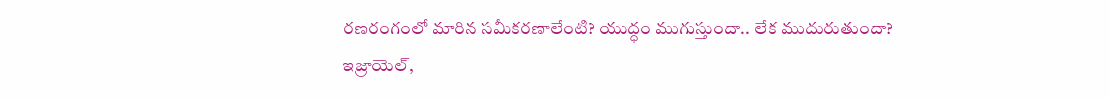రణరంగంలో మారిన సమీకరణాలేంటి? యుద్ధం ముగుస్తుందా.. లేక ముదురుతుందా?
ఇజ్రాయెల్,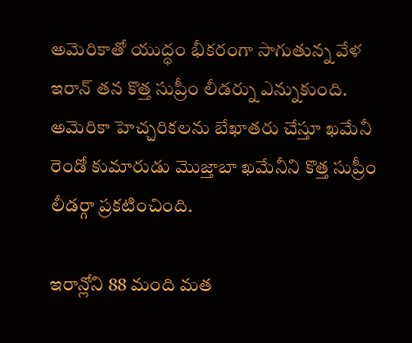అమెరికాతో యుద్ధం భీకరంగా సాగుతున్న వేళ ఇరాన్ తన కొత్త సుప్రీం లీడర్ను ఎన్నుకుంది. అమెరికా హెచ్చరికలను బేఖాతరు చేస్తూ ఖమేనీ రెండో కుమారుడు మొజ్తాబా ఖమేనీని కొత్త సుప్రీం లీడర్గా ప్రకటించింది.

ఇరాన్లోని 88 మంది మత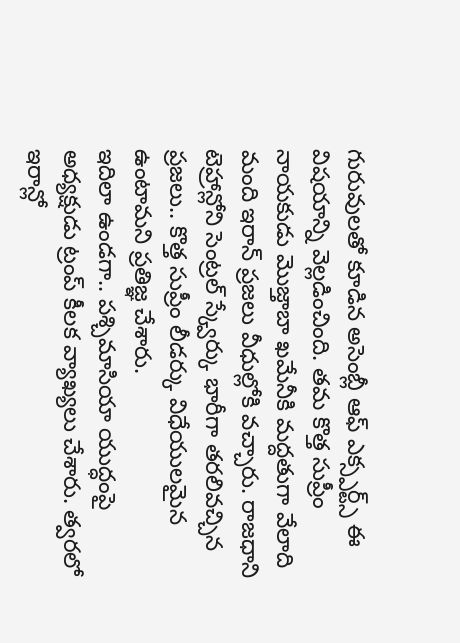గురువులతో కూడిన అసెంబ్లీ ఆఫ్ ఎక్స్పర్ట్స్ ఈ విషయాన్ని వెల్లడించింది. తమ కొత్త సుప్రీం నాయకుడు మొజ్తాబా ఖమేనీకి మద్దతుగా వేలాది మంది ఇరాన్ ప్రజలు వీధుల్లోకి వచ్చారు. రాజధాని టెహ్రాన్లోని సెంట్రల్ స్క్వేర్కు భారీగా తరలివచ్చిన ప్రజలు.. కొత్త సుప్రీం లీడర్కు విధేయులమైన ఉంటామని ప్రతిజ్ఞ చేశారు.
ఇదిలా ఉండగా.. పశ్చిమాసియా యుద్ధంపై అధ్యక్షుడు ట్రంప్ కీలక వ్యాఖ్యలు చేశారు. త్వరలో ఇరాన్లో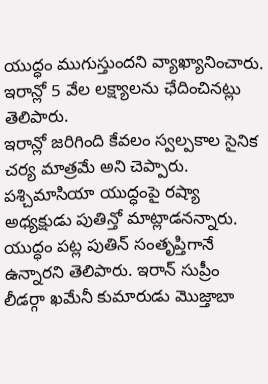యుద్ధం ముగుస్తుందని వ్యాఖ్యానించారు. ఇరాన్లో 5 వేల లక్ష్యాలను ఛేదించినట్లు తెలిపారు.
ఇరాన్లో జరిగింది కేవలం స్వల్పకాల సైనిక చర్య మాత్రమే అని చెప్పారు. పశ్చిమాసియా యుద్ధంపై రష్యా అధ్యక్షుడు పుతిన్తో మాట్లాడనన్నారు. యుద్ధం పట్ల పుతిన్ సంతృప్తిగానే ఉన్నారని తెలిపారు. ఇరాన్ సుప్రీం లీడర్గా ఖమేనీ కుమారుడు మొజ్తాబా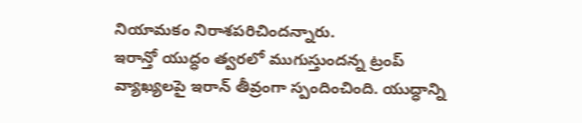నియామకం నిరాశపరిచిందన్నారు.
ఇరాన్తో యుద్ధం త్వరలో ముగుస్తుందన్న ట్రంప్ వ్యాఖ్యలపై ఇరాన్ తీవ్రంగా స్పందించింది. యుద్ధాన్ని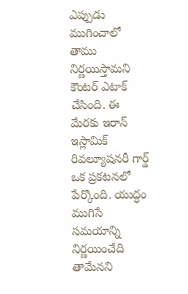ఎప్పుడు ముగించాలో తాము నిర్ణయిస్తామని కౌంటర్ ఎటాక్ చేసింది. ఈ మేరకు ఇరాన్ ఇస్లామిక్ రివల్యూషనరీ గార్డ్ ఒక ప్రకటనలో పేర్కొంది. యుద్ధం ముగిసే సమయాన్ని నిర్ణయించేది తామేనని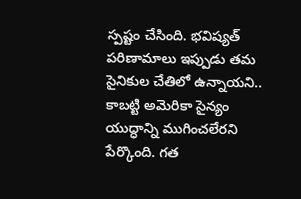స్పష్టం చేసింది. భవిష్యత్ పరిణామాలు ఇప్పుడు తమ సైనికుల చేతిలో ఉన్నాయని.. కాబట్టి అమెరికా సైన్యం యుద్ధాన్ని ముగించలేరని పేర్కొంది. గత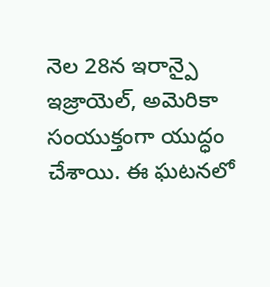నెల 28న ఇరాన్పై ఇజ్రాయెల్, అమెరికా సంయుక్తంగా యుద్ధం చేశాయి. ఈ ఘటనలో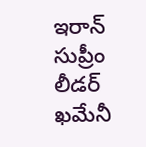ఇరాన్ సుప్రీం లీడర్ ఖమేనీ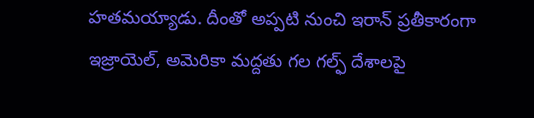హతమయ్యాడు. దీంతో అప్పటి నుంచి ఇరాన్ ప్రతీకారంగా ఇజ్రాయెల్, అమెరికా మద్దతు గల గల్ఫ్ దేశాలపై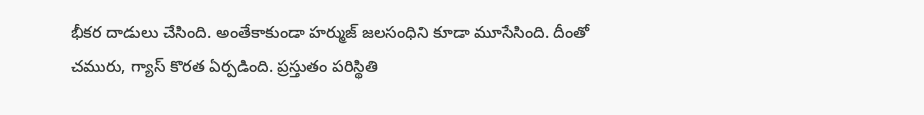భీకర దాడులు చేసింది. అంతేకాకుండా హర్ముజ్ జలసంధిని కూడా మూసేసింది. దీంతో చమురు, గ్యాస్ కొరత ఏర్పడింది. ప్రస్తుతం పరిస్థితి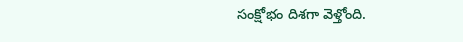సంక్షోభం దిశగా వెళ్తోంది.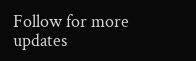Follow for more updates